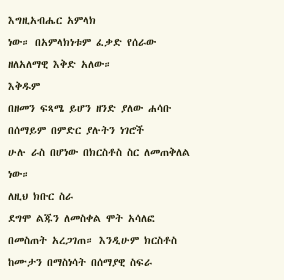እግዚአብሔር አምላክ
ነው። በአምላክነቱም ፈቃድ የሰራው
ዘለአለማዊ እቅድ አለው።
እቅዱም
በዘመን ፍጻሜ ይሆን ዘንድ ያለው ሐሳቡ
በሰማይም በምድር ያሉትን ነገሮች
ሁሉ ራስ በሆነው በክርስቶስ ስር ለመጠቅለል
ነው።
ለዚህ ክቡር ስራ
ደግሞ ልጁን ለመስቀል ሞት አሳለፎ
በመስጠት አረጋገጠ። እንዲሁም ክርስቶስ
ከሙታን በማስነሳት በሰማያዊ ስፍራ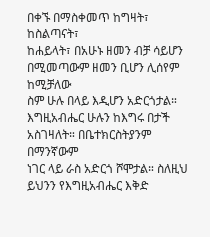በቀኙ በማስቀመጥ ከግዛት፣ ከስልጣናት፣
ከሐይላት፣ በአሁኑ ዘመን ብቻ ሳይሆን
በሚመጣውም ዘመን ቢሆን ሊሰየም ከሚቻለው
ስም ሁሉ በላይ እዲሆን አድርጎታል።
እግዚአብሔር ሁሉን ከእግሩ በታች
አስገዛለት። በቤተክርስትያንም በማንኛውም
ነገር ላይ ራስ አድርጎ ሾሞታል። ስለዚህ
ይህንን የእግዚአብሔር እቅድ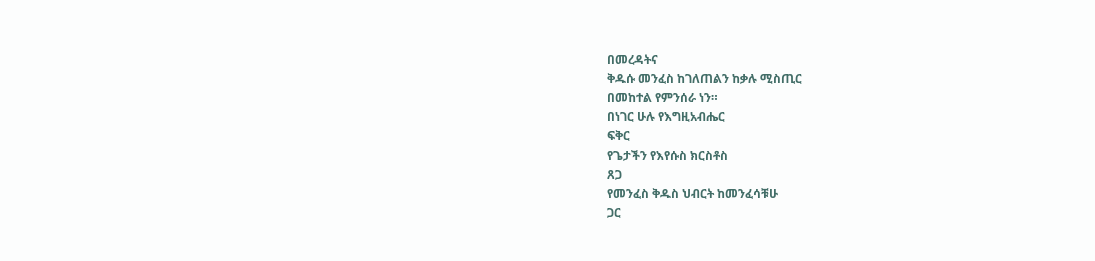በመረዳትና
ቅዱሱ መንፈስ ከገለጠልን ከቃሉ ሚስጢር
በመከተል የምንሰራ ነን።
በነገር ሁሉ የእግዚአብሔር
ፍቅር
የጌታችን የእየሱስ ክርስቶስ
ጸጋ
የመንፈስ ቅዱስ ህብርት ከመንፈሳቹሁ
ጋር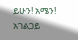ይሁን! አሜን!
አገልጋይ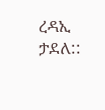ረዳኢ ታደለ::